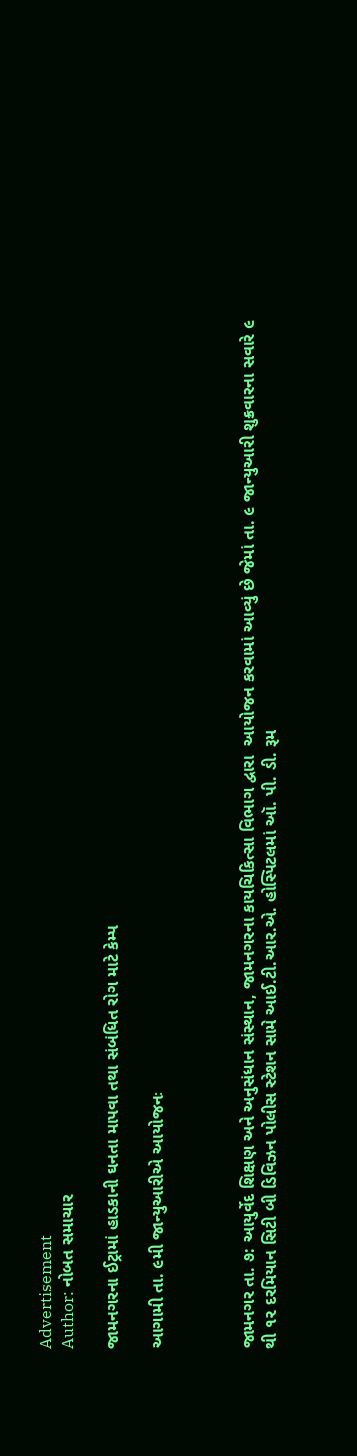Advertisement
Author: નોબત સમાચાર

જામનગરના ઈટ્રામાં હાડકાની ઘનતા માપવા તથા સંબંધિત રોગ માટે કેમ્પ

આગામી તા. ૯મી જાન્યુઆરીએ આયોજનઃ



જામનગર તા. ૭: આયુર્વેદ શિક્ષણ અને અનુસંધાન સંસ્થાન, જામનગરના કાયચિકિત્સા વિભાગ દ્વારા  આયોજન કરવામાં આવ્યું છે જેમાં તા. ૯ જાન્યુઆરી શુક્રવારના સવારે ૯ થી ૧૨ દરમિયાન સિટી બી ડિવિઝન પોલીસ સ્ટેશન સામે આઈ.ટી.આર.એ. હોસ્પિટલમાં ઑ. પી. ડી. રૂમ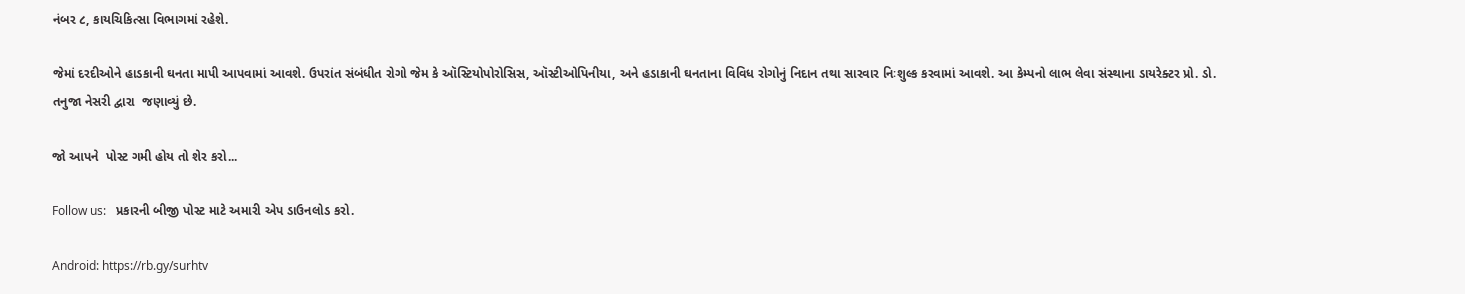નંબર ૮, કાયચિકિત્સા વિભાગમાં રહેશે.

જેમાં દરદીઓને હાડકાની ઘનતા માપી આપવામાં આવશે. ઉપરાંત સંબંધીત રોગો જેમ કે ઑસ્ટિયોપોરોસિસ, ઑસ્ટીઓપિનીયા, અને હડાકાની ઘનતાના વિવિધ રોગોનું નિદાન તથા સારવાર નિઃશુલ્ક કરવામાં આવશે. આ કેમ્પનો લાભ લેવા સંસ્થાના ડાયરેક્ટર પ્રો. ડો. તનુજા નેસરી દ્વારા  જણાવ્યું છે.

જો આપને  પોસ્ટ ગમી હોય તો શેર કરો...

Follow us:   પ્રકારની બીજી પોસ્ટ માટે અમારી એપ ડાઉનલોડ કરો.

Android: https://rb.gy/surhtv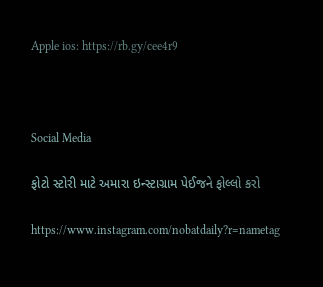Apple ios: https://rb.gy/cee4r9



Social Media

ફોટો સ્ટોરી માટે અમારા ઇન્સ્ટાગ્રામ પેઈજને ફોલ્લો કરો

https://www.instagram.com/nobatdaily?r=nametag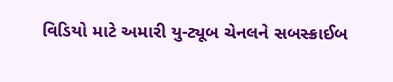વિડિયો માટે અમારી યુ-ટ્યૂબ ચેનલને સબસ્ક્રાઈબ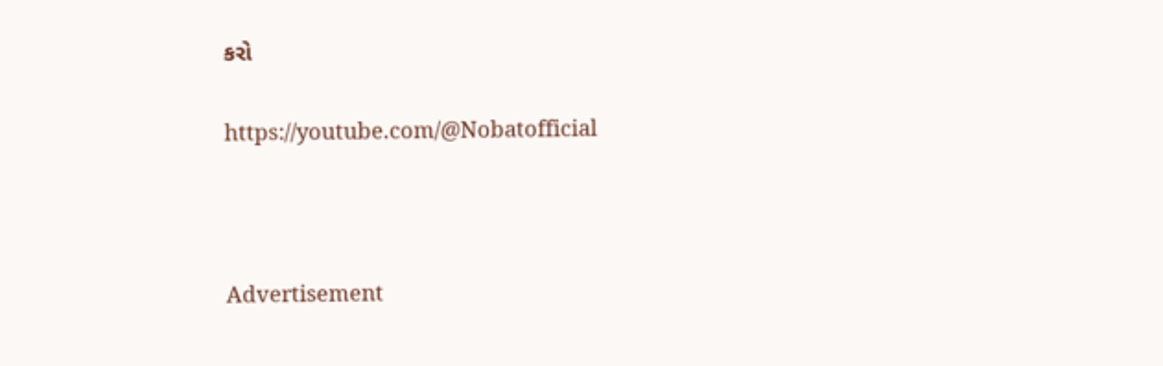કરો

https://youtube.com/@Nobatofficial



Advertisement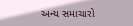અન્ય સમાચારો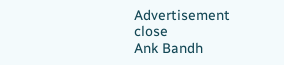Advertisement
close
Ank Bandh